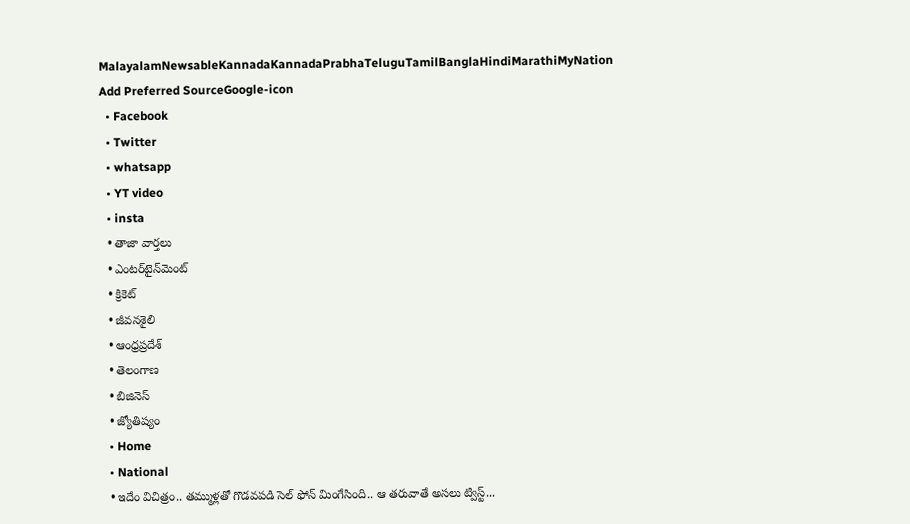MalayalamNewsableKannadaKannadaPrabhaTeluguTamilBanglaHindiMarathiMyNation
Add Preferred SourceGoogle-icon
  • Facebook
  • Twitter
  • whatsapp
  • YT video
  • insta
  • తాజా వార్తలు
  • ఎంటర్‌టైన్‌మెంట్
  • క్రికెట్
  • జీవనశైలి
  • ఆంధ్రప్రదేశ్
  • తెలంగాణ
  • బిజినెస్
  • జ్యోతిష్యం
  • Home
  • National
  • ఇదేం విచిత్రం.. తమ్ముళ్లతో గొడవపడి సెల్ ఫోన్ మింగేసింది.. ఆ తరువాతే అసలు ట్విస్ట్...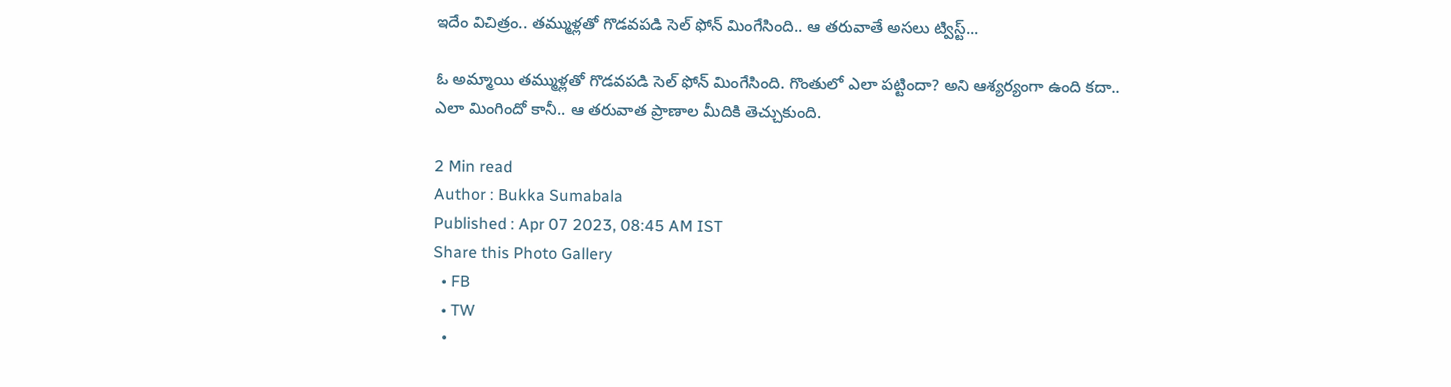ఇదేం విచిత్రం.. తమ్ముళ్లతో గొడవపడి సెల్ ఫోన్ మింగేసింది.. ఆ తరువాతే అసలు ట్విస్ట్...

ఓ అమ్మాయి తమ్ముళ్లతో గొడవపడి సెల్ ఫోన్ మింగేసింది. గొంతులో ఎలా పట్టిందా? అని ఆశ్యర్యంగా ఉంది కదా.. ఎలా మింగిందో కానీ.. ఆ తరువాత ప్రాణాల మీదికి తెచ్చుకుంది.

2 Min read
Author : Bukka Sumabala
Published : Apr 07 2023, 08:45 AM IST
Share this Photo Gallery
  • FB
  • TW
  •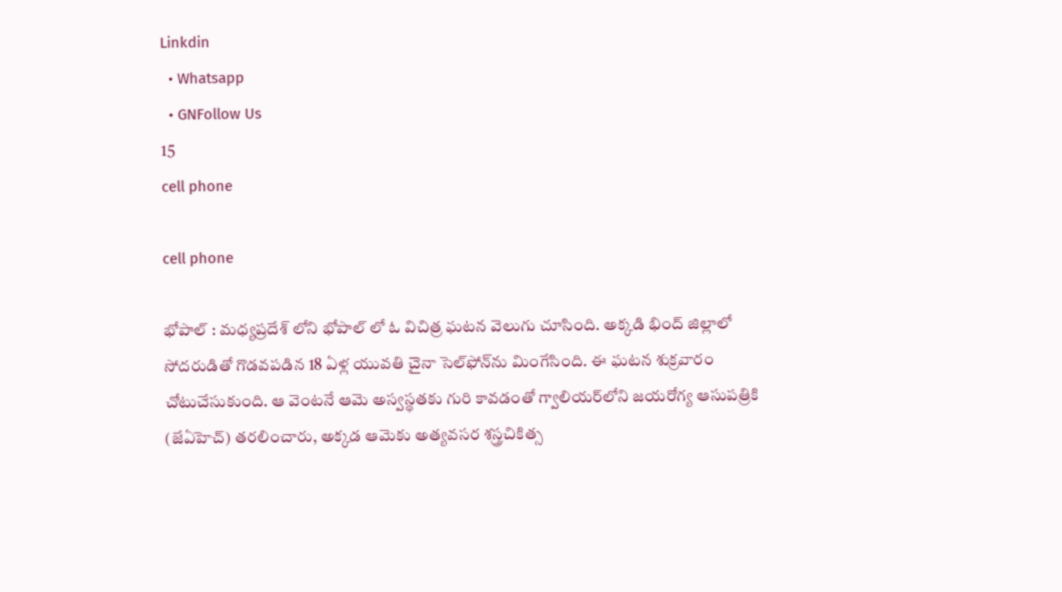Linkdin
  • Whatsapp
  • GNFollow Us
15
cell phone

cell phone

భోపాల్ : మధ్యప్రదేశ్ లోని భోపాల్ లో ఓ విచిత్ర ఘటన వెలుగు చూసింది. అక్కడి భింద్ జిల్లాలో సోదరుడితో గొడవపడిన 18 ఏళ్ల యువతి చైనా సెల్‌ఫోన్‌ను మింగేసింది. ఈ ఘటన శుక్రవారం చోటుచేసుకుంది. ఆ వెంటనే ఆమె అస్వస్థతకు గురి కావడంతో గ్వాలియర్‌లోని జయరోగ్య ఆసుపత్రికి (జేఏహెచ్) తరలించారు, అక్కడ ఆమెకు అత్యవసర శస్త్రచికిత్స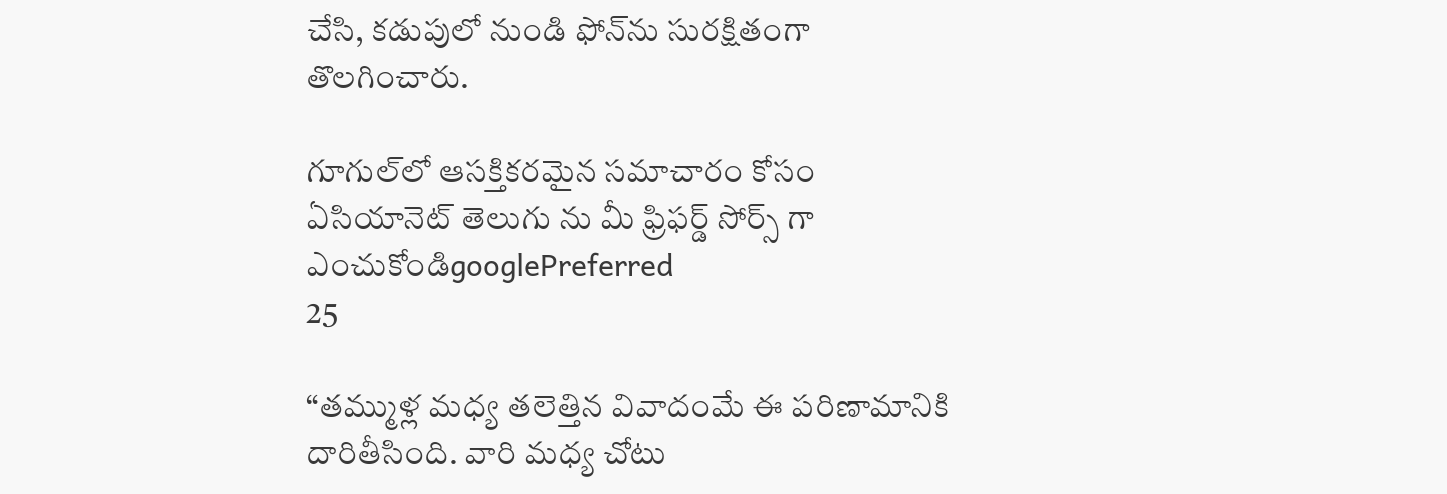చేసి, కడుపులో నుండి ఫోన్‌ను సురక్షితంగా తొలగించారు.

గూగుల్‌లో ఆసక్తికరమైన సమాచారం కోసం ఏసియానెట్ తెలుగు ను మీ ఫ్రిఫర్డ్ సోర్స్ గా ఎంచుకోండిgooglePreferred
25

“తమ్ముళ్ల మధ్య తలెత్తిన వివాదంమే ఈ పరిణామానికి దారితీసింది. వారి మధ్య చోటు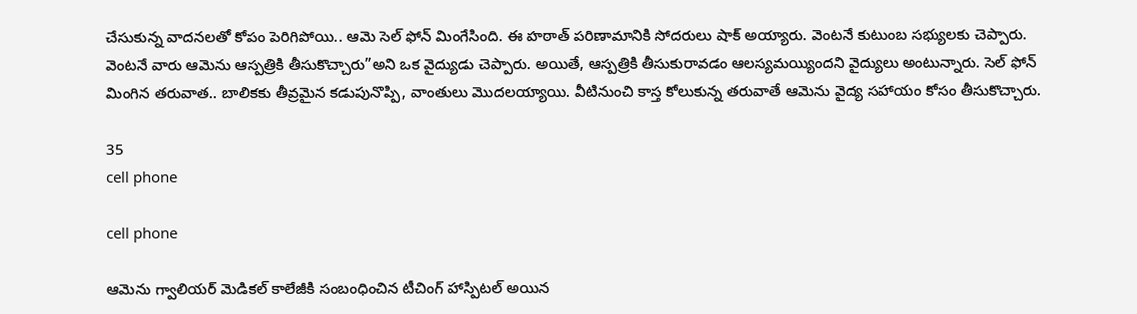చేసుకున్న వాదనలతో కోపం పెరిగిపోయి.. ఆమె సెల్ ఫోన్ మింగేసింది. ఈ హఠాత్ పరిణామానికి సోదరులు షాక్ అయ్యారు. వెంటనే కుటుంబ సభ్యులకు చెప్పారు. వెంటనే వారు ఆమెను ఆస్పత్రికి తీసుకొచ్చారు”అని ఒక వైద్యుడు చెప్పారు. అయితే, ఆస్పత్రికి తీసుకురావడం ఆలస్యమయ్యిందని వైద్యులు అంటున్నారు. సెల్ ఫోన్ మింగిన తరువాత.. బాలికకు తీవ్రమైన కడుపునొప్పి, వాంతులు మొదలయ్యాయి. వీటినుంచి కాస్త కోలుకున్న తరువాతే ఆమెను వైద్య సహాయం కోసం తీసుకొచ్చారు.

35
cell phone

cell phone

ఆమెను గ్వాలియర్ మెడికల్ కాలేజీకి సంబంధించిన టీచింగ్ హాస్పిటల్ అయిన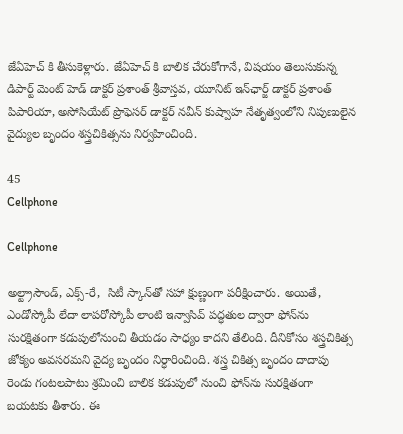జేఏహెచ్ కి తీసుకెళ్లారు. జేఏహెచ్ కి బాలిక చేరుకోగానే, విషయం తెలుసుకున్న డిపార్ట్ మెంట్ హెడ్ డాక్టర్ ప్రశాంత్ శ్రీవాస్తవ, యూనిట్ ఇన్‌ఛార్జ్ డాక్టర్ ప్రశాంత్ పిపారియా, అసోసియేట్ ప్రొఫెసర్ డాక్టర్ నవీన్ కుష్వాహ నేతృత్వంలోని నిపుణులైన వైద్యుల బృందం శస్త్రచికిత్సను నిర్వహించింది.

45
Cellphone

Cellphone

అల్ట్రాసౌండ్, ఎక్స్-రే,  సిటీ స్కాన్‌తో సహా క్షుణ్ణంగా పరీక్షించారు. అయితే, ఎండోస్కోపీ లేదా లాపరోస్కోపీ లాంటి ఇన్వాసివ్ పద్ధతుల ద్వారా ఫోన్‌ను సురక్షితంగా కడుపులోనుంచి తీయడం సాధ్యం కాదని తేలింది. దీనికోసం శస్త్రచికిత్స జోక్యం అవసరమని వైద్య బృందం నిర్ధారించింది. శస్త్ర చికిత్స బృందం దాదాపు రెండు గంటలపాటు శ్రమించి బాలిక కడుపులో నుంచి ఫోన్‌ను సురక్షితంగా బయటకు తీశారు. ఈ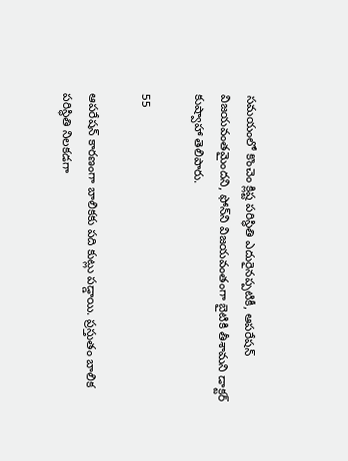సమయంలో కొంచెం క్లిష్ట పరిస్థితి ఎదురైనప్పటికీ, ఆపరేషన్ విజయవంతమైందని, ఫోన్‌ని విజయవంతంగా బైటికి తీశామని డాక్టర్ కుష్వాహా తెలిపారు.

55

ఆపరేషన్ కారణంగా బాలికకు పది కుట్లు పడ్డాయి. ప్రస్తుతం బాలిక పరిస్థితి నిలకడగా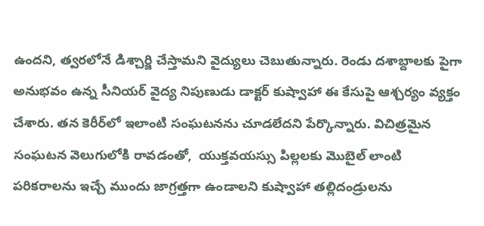ఉందని, త్వరలోనే డిశ్చార్జి చేస్తామని వైద్యులు చెబుతున్నారు. రెండు దశాబ్దాలకు పైగా అనుభవం ఉన్న సీనియర్ వైద్య నిపుణుడు డాక్టర్ కుష్వాహా ఈ కేసుపై ఆశ్చర్యం వ్యక్తం చేశారు. తన కెరీర్‌లో ఇలాంటి సంఘటనను చూడలేదని పేర్కొన్నారు. విచిత్రమైన సంఘటన వెలుగులోకి రావడంతో,  యుక్తవయస్సు పిల్లలకు మొబైల్ లాంటి పరికరాలను ఇచ్చే ముందు జాగ్రత్తగా ఉండాలని కుష్వాహా తల్లిదండ్రులను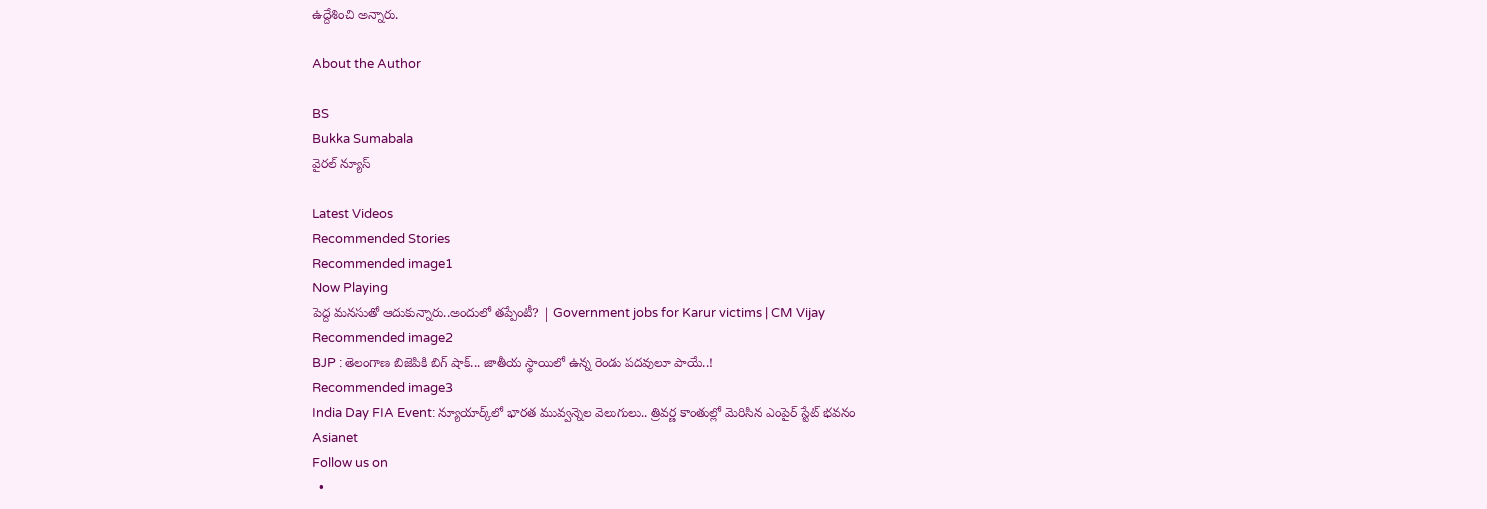ఉద్దేశించి అన్నారు.

About the Author

BS
Bukka Sumabala
వైరల్ న్యూస్

Latest Videos
Recommended Stories
Recommended image1
Now Playing
పెద్ద మనసుతో ఆదుకున్నారు..అందులో తప్పేంటీ? | Government jobs for Karur victims | CM Vijay
Recommended image2
BJP : తెలంగాణ బిజెపికి బిగ్ షాక్... జాతీయ స్థాయిలో ఉన్న రెండు పదవులూ పాయే..!
Recommended image3
India Day FIA Event: న్యూయార్క్‌లో భారత మువ్వన్నెల వెలుగులు.. త్రివర్ణ కాంతుల్లో మెరిసిన ఎంపైర్ స్టేట్ భవనం
Asianet
Follow us on
  •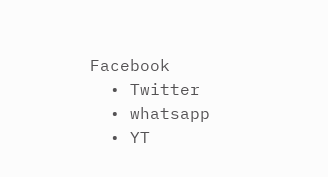Facebook
  • Twitter
  • whatsapp
  • YT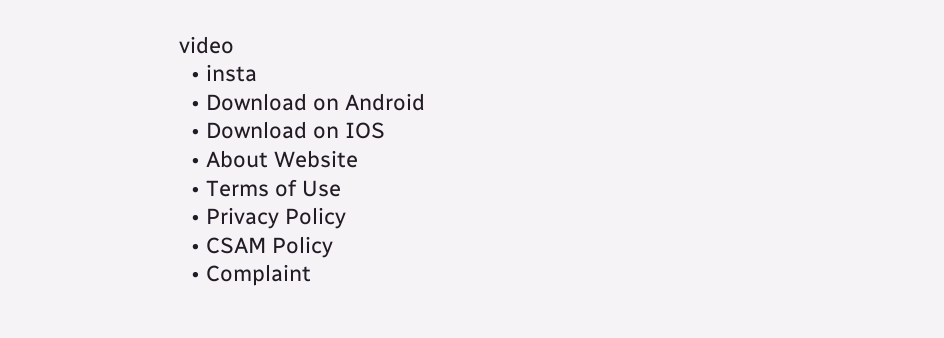video
  • insta
  • Download on Android
  • Download on IOS
  • About Website
  • Terms of Use
  • Privacy Policy
  • CSAM Policy
  • Complaint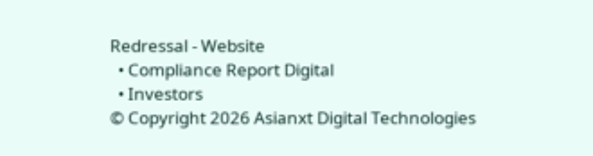Redressal - Website
  • Compliance Report Digital
  • Investors
© Copyright 2026 Asianxt Digital Technologies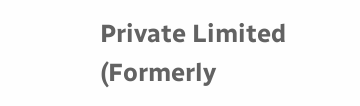Private Limited (Formerly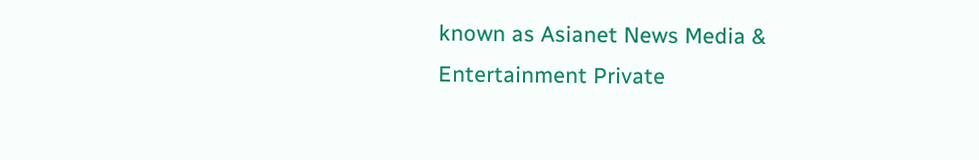known as Asianet News Media & Entertainment Private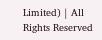Limited) | All Rights Reserved